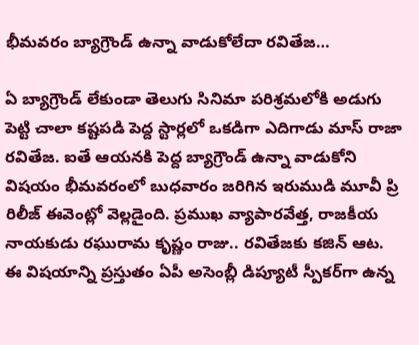భీమవరం బ్యాగ్రౌండ్ ఉన్నా వాడుకోలేదా రవితేజ…

ఏ బ్యాగ్రౌండ్ లేకుండా తెలుగు సినిమా పరిశ్రమలోకి అడుగు పెట్టి చాలా కష్టపడి పెద్ద స్టార్లలో ఒకడిగా ఎదిగాడు మాస్ రాజా రవితేజ. ఐతే ఆయనకి పెద్ద బ్యాగ్రౌండ్ ఉన్నా వాడుకోని విషయం భీమవరంలో బుధవారం జరిగిన ఇరుముడి మూవీ ప్రి రిలీజ్ ఈవెంట్లో వెల్లడైంది. ప్రముఖ వ్యాపారవేత్త, రాజకీయ నాయకుడు రఘురామ కృష్ణం రాజు.. రవితేజకు కజిన్ ఆట. ఈ విషయాన్ని ప్రస్తుతం ఏపీ అసెంబ్లీ డిప్యూటీ స్పీక‌ర్‌గా ఉన్న‌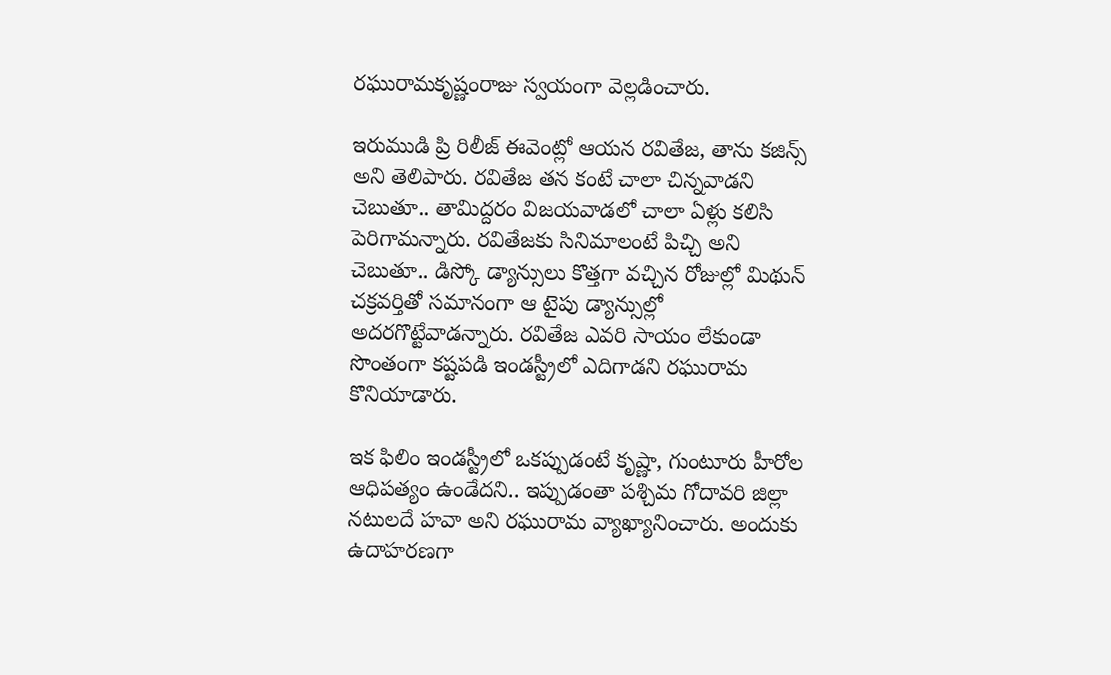ర‌ఘురామ‌కృష్ణంరాజు స్వ‌యంగా వెల్ల‌డించారు.

ఇరుముడి ప్రి రిలీజ్ ఈవెంట్లో ఆయ‌న ర‌వితేజ, తాను క‌జిన్స్ అని తెలిపారు. ర‌వితేజ త‌న కంటే చాలా చిన్న‌వాడ‌ని చెబుతూ.. తామిద్ద‌రం విజ‌య‌వాడ‌లో చాలా ఏళ్లు క‌లిసి పెరిగామ‌న్నారు. ర‌వితేజ‌కు సినిమాలంటే పిచ్చి అని చెబుతూ.. డిస్కో డ్యాన్సులు కొత్త‌గా వ‌చ్చిన రోజుల్లో మిథున్ చ‌క్ర‌వ‌ర్తితో స‌మానంగా ఆ టైపు డ్యాన్సుల్లో అద‌ర‌గొట్టేవాడ‌న్నారు. ర‌వితేజ ఎవ‌రి సాయం లేకుండా సొంతంగా క‌ష్ట‌ప‌డి ఇండ‌స్ట్రీలో ఎదిగాడ‌ని రఘురామ కొనియాడారు.

ఇక ఫిలిం ఇండ‌స్ట్రీలో ఒక‌ప్పుడంటే కృష్ణా, గుంటూరు హీరోల ఆధిప‌త్యం ఉండేద‌ని.. ఇప్పుడంతా ప‌శ్చిమ గోదావ‌రి జిల్లా న‌టుల‌దే హ‌వా అని ర‌ఘురామ వ్యాఖ్యానించారు. అందుకు ఉదాహ‌ర‌ణ‌గా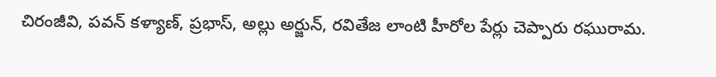చిరంజీవి, ప‌వ‌న్ క‌ళ్యాణ్‌, ప్ర‌భాస్, అల్లు అర్జున్, ర‌వితేజ లాంటి హీరోల పేర్లు చెప్పారు ర‌ఘురామ‌.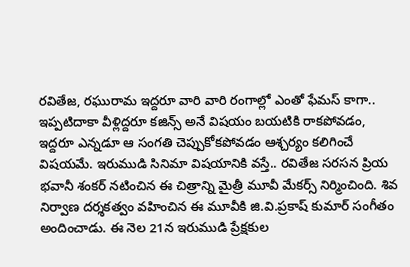ర‌వితేజ‌, ర‌ఘురామ ఇద్ద‌రూ వారి వారి రంగాల్లో ఎంతో ఫేమ‌స్ కాగా.. ఇప్ప‌టిదాకా వీళ్లిద్ద‌రూ క‌జిన్స్ అనే విష‌యం బ‌య‌టికి రాక‌పోవ‌డం, ఇద్ద‌రూ ఎన్నడూ ఆ సంగ‌తి చెప్పుకోక‌పోవ‌డం ఆశ్చ‌ర్యం క‌లిగించే విష‌య‌మే. ఇరుముడి సినిమా విష‌యానికి వ‌స్తే.. ర‌వితేజ స‌ర‌స‌న ప్రియ భవానీ శంక‌ర్ న‌టించిన ఈ చిత్రాన్ని మైత్రీ మూవీ మేక‌ర్స్ నిర్మించింది. శివ నిర్వాణ ద‌ర్శ‌క‌త్వం వ‌హించిన ఈ మూవీకి జి.వి.ప్ర‌కాష్ కుమార్ సంగీతం అందించాడు. ఈ నెల 21న ఇరుముడి ప్రేక్ష‌కుల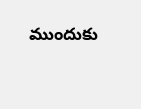ముందుకు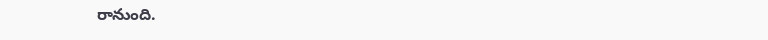రానుంది.